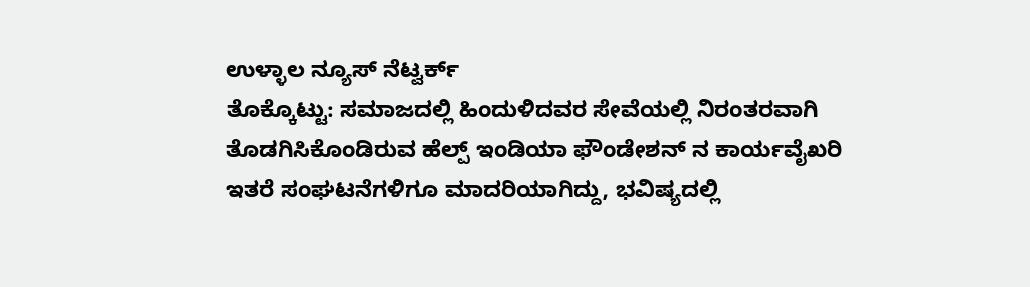ಉಳ್ಳಾಲ ನ್ಯೂಸ್ ನೆಟ್ವರ್ಕ್
ತೊಕ್ಕೊಟ್ಟು: ಸಮಾಜದಲ್ಲಿ ಹಿಂದುಳಿದವರ ಸೇವೆಯಲ್ಲಿ ನಿರಂತರವಾಗಿ ತೊಡಗಿಸಿಕೊಂಡಿರುವ ಹೆಲ್ಪ್ ಇಂಡಿಯಾ ಫೌಂಡೇಶನ್ ನ ಕಾರ್ಯವೈಖರಿ ಇತರೆ ಸಂಘಟನೆಗಳಿಗೂ ಮಾದರಿಯಾಗಿದ್ದು, ಭವಿಷ್ಯದಲ್ಲಿ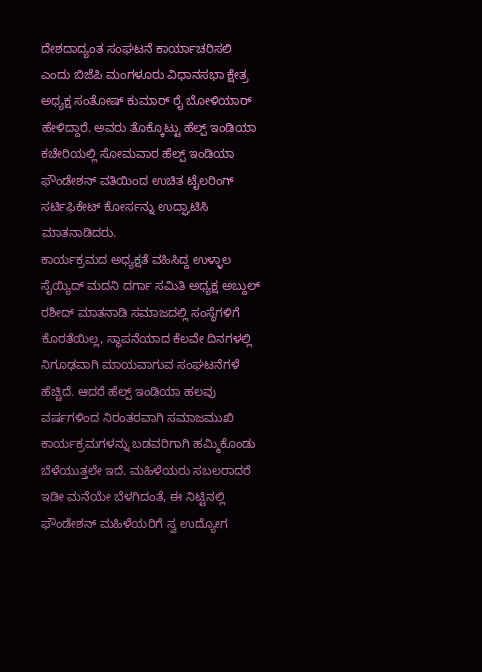ದೇಶದಾದ್ಯಂತ ಸಂಘಟನೆ ಕಾರ್ಯಾಚರಿಸಲಿ ಎಂದು ಬಿಜೆಪಿ ಮಂಗಳೂರು ವಿಧಾನಸಭಾ ಕ್ಷೇತ್ರ ಅಧ್ಯಕ್ಷ ಸಂತೋಷ್ ಕುಮಾರ್ ರೈ ಬೋಳಿಯಾರ್ ಹೇಳಿದ್ದಾರೆ. ಅವರು ತೊಕ್ಕೊಟ್ಟು ಹೆಲ್ಪ್ ಇಂಡಿಯಾ ಕಚೇರಿಯಲ್ಲಿ ಸೋಮವಾರ ಹೆಲ್ಪ್ ಇಂಡಿಯಾ ಫೌಂಡೇಶನ್ ವತಿಯಿಂದ ಉಚಿತ ಟೈಲರಿಂಗ್ ಸರ್ಟಿಫಿಕೇಟ್ ಕೋರ್ಸನ್ನು ಉದ್ಘಾಟಿಸಿ ಮಾತನಾಡಿದರು.
ಕಾರ್ಯಕ್ರಮದ ಅಧ್ಯಕ್ಷತೆ ವಹಿಸಿದ್ದ ಉಳ್ಳಾಲ ಸೈಯ್ಯಿದ್ ಮದನಿ ದರ್ಗಾ ಸಮಿತಿ ಅಧ್ಯಕ್ಷ ಅಬ್ದುಲ್ ರಶೀದ್ ಮಾತನಾಡಿ ಸಮಾಜದಲ್ಲಿ ಸಂಸ್ಥೆಗಳಿಗೆ ಕೊರತೆಯಿಲ್ಲ, ಸ್ಥಾಪನೆಯಾದ ಕೆಲವೇ ದಿನಗಳಲ್ಲಿ ನಿಗೂಢವಾಗಿ ಮಾಯವಾಗುವ ಸಂಘಟನೆಗಳೆ ಹೆಚ್ಚಿದೆ. ಆದರೆ ಹೆಲ್ಪ್ ಇಂಡಿಯಾ ಹಲವು ವರ್ಷಗಳಿಂದ ನಿರಂತರವಾಗಿ ಸಮಾಜಮುಖಿ ಕಾರ್ಯಕ್ರಮಗಳನ್ನು ಬಡವರಿಗಾಗಿ ಹಮ್ಮಿಕೊಂಡು ಬೆಳೆಯುತ್ತಲೇ ಇದೆ. ಮಹಿಳೆಯರು ಸಬಲರಾದರೆ ಇಡೀ ಮನೆಯೇ ಬೆಳಗಿದಂತೆ, ಈ ನಿಟ್ಟಿನಲ್ಲಿ ಫೌಂಡೇಶನ್ ಮಹಿಳೆಯರಿಗೆ ಸ್ವ ಉದ್ಯೋಗ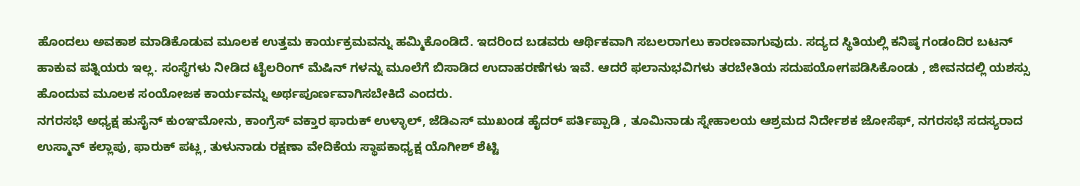ಹೊಂದಲು ಅವಕಾಶ ಮಾಡಿಕೊಡುವ ಮೂಲಕ ಉತ್ತಮ ಕಾರ್ಯಕ್ರಮವನ್ನು ಹಮ್ಮಿಕೊಂಡಿದೆ. ಇದರಿಂದ ಬಡವರು ಆರ್ಥಿಕವಾಗಿ ಸಬಲರಾಗಲು ಕಾರಣವಾಗುವುದು. ಸದ್ಯದ ಸ್ಥಿತಿಯಲ್ಲಿ ಕನಿಷ್ಠ ಗಂಡಂದಿರ ಬಟನ್ ಹಾಕುವ ಪತ್ನಿಯರು ಇಲ್ಲ. ಸಂಸ್ಥೆಗಳು ನೀಡಿದ ಟೈಲರಿಂಗ್ ಮೆಷಿನ್ ಗಳನ್ನು ಮೂಲೆಗೆ ಬಿಸಾಡಿದ ಉದಾಹರಣೆಗಳು ಇವೆ. ಆದರೆ ಫಲಾನುಭವಿಗಳು ತರಬೇತಿಯ ಸದುಪಯೋಗಪಡಿಸಿಕೊಂಡು , ಜೀವನದಲ್ಲಿ ಯಶಸ್ಸು ಹೊಂದುವ ಮೂಲಕ ಸಂಯೋಜಕ ಕಾರ್ಯವನ್ನು ಅರ್ಥಪೂರ್ಣವಾಗಿಸಬೇಕಿದೆ ಎಂದರು.
ನಗರಸಭೆ ಅಧ್ಯಕ್ಷ ಹುಸೈನ್ ಕುಂಞಮೋನು, ಕಾಂಗ್ರೆಸ್ ವಕ್ತಾರ ಫಾರುಕ್ ಉಳ್ಳಾಲ್, ಜೆಡಿಎಸ್ ಮುಖಂಡ ಹೈದರ್ ಪರ್ತಿಪ್ಪಾಡಿ , ತೂಮಿನಾಡು ಸ್ನೇಹಾಲಯ ಆಶ್ರಮದ ನಿರ್ದೇಶಕ ಜೋಸೆಫ್, ನಗರಸಭೆ ಸದಸ್ಯರಾದ ಉಸ್ಮಾನ್ ಕಲ್ಲಾಪು, ಫಾರುಕ್ ಪಟ್ಲ, ತುಳುನಾಡು ರಕ್ಷಣಾ ವೇದಿಕೆಯ ಸ್ಥಾಪಕಾಧ್ಯಕ್ಷ ಯೊಗೀಶ್ ಶೆಟ್ಟಿ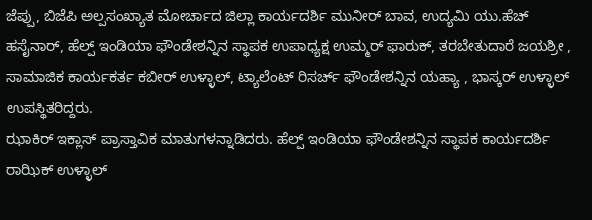ಜೆಪ್ಪು, ಬಿಜೆಪಿ ಅಲ್ಪಸಂಖ್ಯಾತ ಮೋರ್ಚಾದ ಜಿಲ್ಲಾ ಕಾರ್ಯದರ್ಶಿ ಮುನೀರ್ ಬಾವ, ಉದ್ಯಮಿ ಯು.ಹೆಚ್ ಹಸೈನಾರ್, ಹೆಲ್ಪ್ ಇಂಡಿಯಾ ಫೌಂಡೇಶನ್ನಿನ ಸ್ಥಾಪಕ ಉಪಾಧ್ಯಕ್ಷ ಉಮ್ಮರ್ ಫಾರುಕ್, ತರಬೇತುದಾರೆ ಜಯಶ್ರೀ , ಸಾಮಾಜಿಕ ಕಾರ್ಯಕರ್ತ ಕಬೀರ್ ಉಳ್ಳಾಲ್, ಟ್ಯಾಲೆಂಟ್ ರಿಸರ್ಚ್ ಫೌಂಡೇಶನ್ನಿನ ಯಹ್ಯಾ , ಭಾಸ್ಕರ್ ಉಳ್ಳಾಲ್ ಉಪಸ್ಥಿತರಿದ್ದರು.
ಝಾಕಿರ್ ಇಕ್ಲಾಸ್ ಪ್ರಾಸ್ತಾವಿಕ ಮಾತುಗಳನ್ನಾಡಿದರು. ಹೆಲ್ಪ್ ಇಂಡಿಯಾ ಫೌಂಡೇಶನ್ನಿನ ಸ್ಥಾಪಕ ಕಾರ್ಯದರ್ಶಿ ರಾಝಿಕ್ ಉಳ್ಳಾಲ್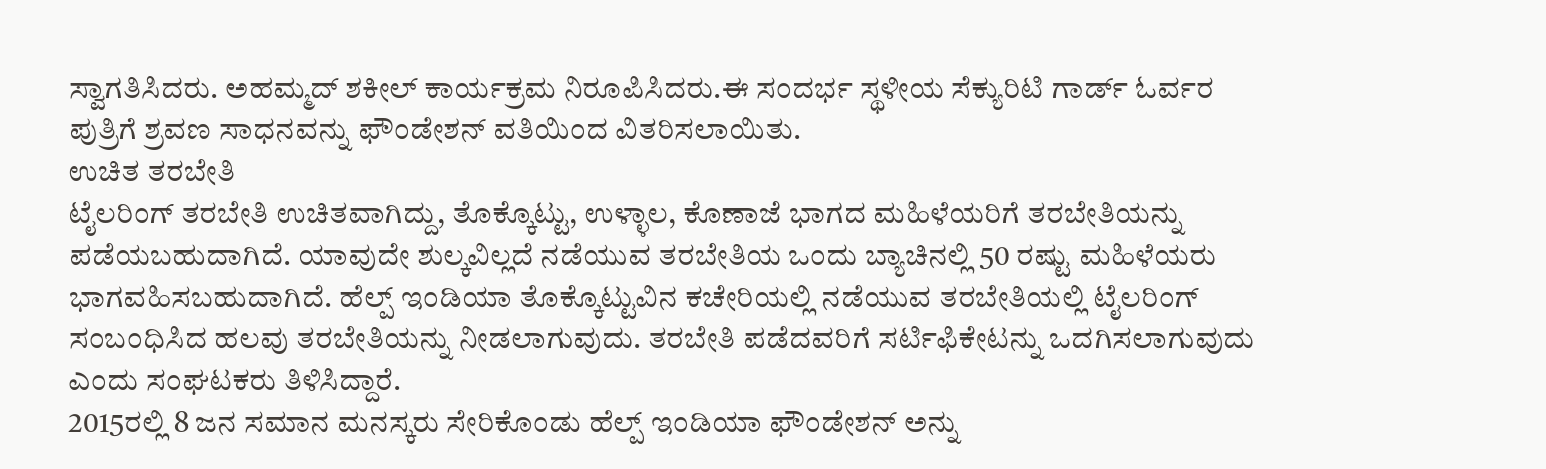ಸ್ವಾಗತಿಸಿದರು. ಅಹಮ್ಮದ್ ಶಕೀಲ್ ಕಾರ್ಯಕ್ರಮ ನಿರೂಪಿಸಿದರು.ಈ ಸಂದರ್ಭ ಸ್ಥಳೀಯ ಸೆಕ್ಯುರಿಟಿ ಗಾರ್ಡ್ ಓರ್ವರ ಪುತ್ರಿಗೆ ಶ್ರವಣ ಸಾಧನವನ್ನು ಫೌಂಡೇಶನ್ ವತಿಯಿಂದ ವಿತರಿಸಲಾಯಿತು.
ಉಚಿತ ತರಬೇತಿ
ಟೈಲರಿಂಗ್ ತರಬೇತಿ ಉಚಿತವಾಗಿದ್ದು, ತೊಕ್ಕೊಟ್ಟು, ಉಳ್ಳಾಲ, ಕೊಣಾಜೆ ಭಾಗದ ಮಹಿಳೆಯರಿಗೆ ತರಬೇತಿಯನ್ನು ಪಡೆಯಬಹುದಾಗಿದೆ. ಯಾವುದೇ ಶುಲ್ಕವಿಲ್ಲದೆ ನಡೆಯುವ ತರಬೇತಿಯ ಒಂದು ಬ್ಯಾಚಿನಲ್ಲಿ 50 ರಷ್ಟು ಮಹಿಳೆಯರು ಭಾಗವಹಿಸಬಹುದಾಗಿದೆ. ಹೆಲ್ಪ್ ಇಂಡಿಯಾ ತೊಕ್ಕೊಟ್ಟುವಿನ ಕಚೇರಿಯಲ್ಲಿ ನಡೆಯುವ ತರಬೇತಿಯಲ್ಲಿ ಟೈಲರಿಂಗ್ ಸಂಬಂಧಿಸಿದ ಹಲವು ತರಬೇತಿಯನ್ನು ನೀಡಲಾಗುವುದು. ತರಬೇತಿ ಪಡೆದವರಿಗೆ ಸರ್ಟಿಫಿಕೇಟನ್ನು ಒದಗಿಸಲಾಗುವುದು ಎಂದು ಸಂಘಟಕರು ತಿಳಿಸಿದ್ದಾರೆ.
2015ರಲ್ಲಿ 8 ಜನ ಸಮಾನ ಮನಸ್ಕರು ಸೇರಿಕೊಂಡು ಹೆಲ್ಪ್ ಇಂಡಿಯಾ ಫೌಂಡೇಶನ್ ಅನ್ನು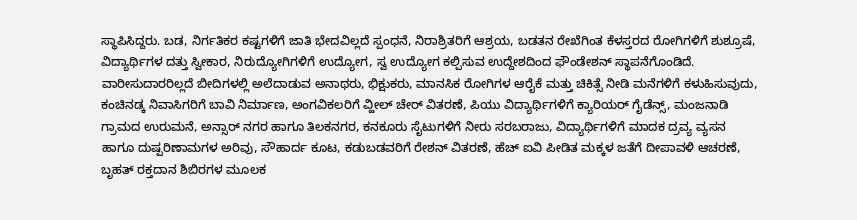ಸ್ಥಾಪಿಸಿದ್ದರು. ಬಡ, ನಿರ್ಗತಿಕರ ಕಷ್ಟಗಳಿಗೆ ಜಾತಿ ಭೇದವಿಲ್ಲದೆ ಸ್ಪಂಧನೆ, ನಿರಾಶ್ರಿತರಿಗೆ ಆಶ್ರಯ, ಬಡತನ ರೇಖೆಗಿಂತ ಕೆಳಸ್ತರದ ರೋಗಿಗಳಿಗೆ ಶುಶ್ರೂಷೆ, ವಿದ್ಯಾರ್ಥಿಗಳ ದತ್ತು ಸ್ವೀಕಾರ, ನಿರುದ್ಯೋಗಿಗಳಿಗೆ ಉದ್ಯೋಗ, ಸ್ವ ಉದ್ಯೋಗ ಕಲ್ಪಿಸುವ ಉದ್ದೇಶದಿಂದ ಫೌಂಡೇಶನ್ ಸ್ಥಾಪನೆಗೊಂಡಿದೆ. ವಾರೀಸುದಾರರಿಲ್ಲದೆ ಬೀದಿಗಳಲ್ಲಿ ಅಲೆದಾಡುವ ಅನಾಥರು, ಭಿಕ್ಷುಕರು, ಮಾನಸಿಕ ರೋಗಿಗಳ ಆರೈಕೆ ಮತ್ತು ಚಿಕಿತ್ಸೆ ನೀಡಿ ಮನೆಗಳಿಗೆ ಕಳುಹಿಸುವುದು, ಕಂಚಿನಡ್ಕ ನಿವಾಸಿಗರಿಗೆ ಬಾವಿ ನಿರ್ಮಾಣ, ಅಂಗವಿಕಲರಿಗೆ ವ್ಹೀಲ್ ಚೇರ್ ವಿತರಣೆ, ಪಿಯು ವಿದ್ಯಾರ್ಥಿಗಳಿಗೆ ಕ್ಯಾರಿಯರ್ ಗೈಡೆನ್ಸ್, ಮಂಜನಾಡಿ ಗ್ರಾಮದ ಉರುಮನೆ, ಅನ್ಸಾರ್ ನಗರ ಹಾಗೂ ತಿಲಕನಗರ, ಕನಕೂರು ಸೈಟುಗಳಿಗೆ ನೀರು ಸರಬರಾಜು, ವಿದ್ಯಾರ್ಥಿಗಳಿಗೆ ಮಾದಕ ದ್ರವ್ಯ ವ್ಯಸನ ಹಾಗೂ ದುಷ್ಪರಿಣಾಮಗಳ ಅರಿವು, ಸೌಹಾರ್ದ ಕೂಟ, ಕಡುಬಡವರಿಗೆ ರೇಶನ್ ವಿತರಣೆ, ಹೆಚ್ ಐವಿ ಪೀಡಿತ ಮಕ್ಕಳ ಜತೆಗೆ ದೀಪಾವಳಿ ಆಚರಣೆ, ಬೃಹತ್ ರಕ್ತದಾನ ಶಿಬಿರಗಳ ಮೂಲಕ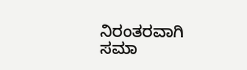ನಿರಂತರವಾಗಿ ಸಮಾ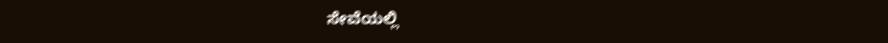ಸೇವೆಯಲ್ಲಿ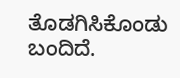ತೊಡಗಿಸಿಕೊಂಡು ಬಂದಿದೆ.